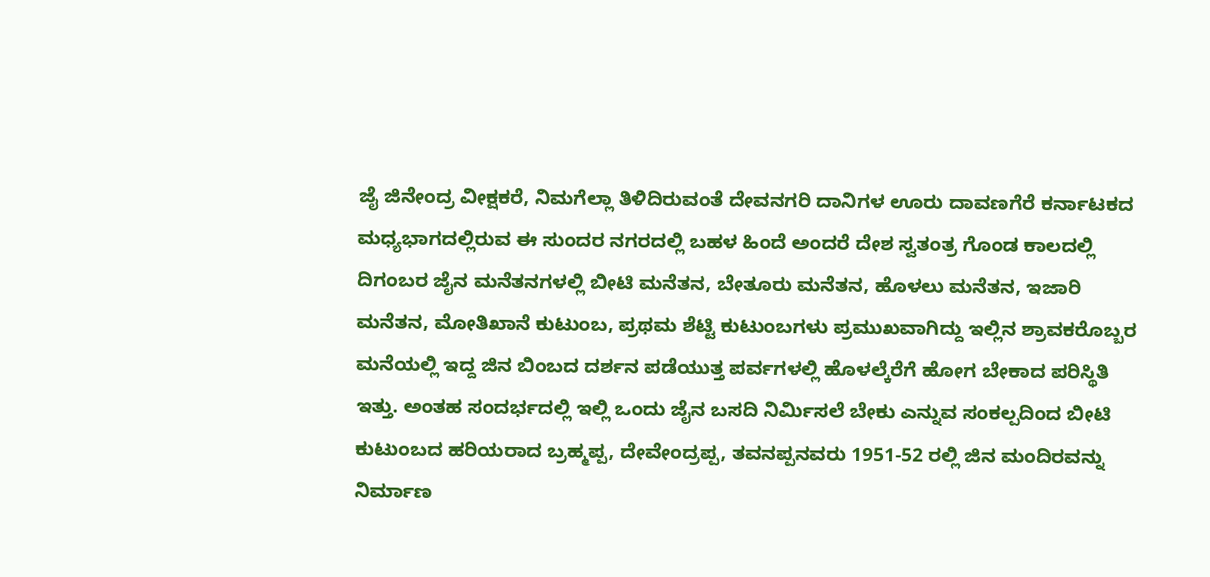ಜೈ ಜಿನೇಂದ್ರ ವೀಕ್ಷಕರೆ, ನಿಮಗೆಲ್ಲಾ ತಿಳಿದಿರುವಂತೆ ದೇವನಗರಿ ದಾನಿಗಳ ಊರು ದಾವಣಗೆರೆ ಕರ್ನಾಟಕದ ಮಧ್ಯಭಾಗದಲ್ಲಿರುವ ಈ ಸುಂದರ ನಗರದಲ್ಲಿ ಬಹಳ ಹಿಂದೆ ಅಂದರೆ ದೇಶ ಸ್ವತಂತ್ರ ಗೊಂಡ ಕಾಲದಲ್ಲಿ ದಿಗಂಬರ ಜೈನ ಮನೆತನಗಳಲ್ಲಿ ಬೀಟಿ ಮನೆತನ, ಬೇತೂರು ಮನೆತನ, ಹೊಳಲು ಮನೆತನ, ಇಜಾರಿ ಮನೆತನ, ಮೋತಿಖಾನೆ ಕುಟುಂಬ, ಪ್ರಥಮ ಶೆಟ್ಟಿ ಕುಟುಂಬಗಳು ಪ್ರಮುಖವಾಗಿದ್ದು ಇಲ್ಲಿನ ಶ್ರಾವಕರೊಬ್ಬರ ಮನೆಯಲ್ಲಿ ಇದ್ದ ಜಿನ ಬಿಂಬದ ದರ್ಶನ ಪಡೆಯುತ್ತ ಪರ್ವಗಳಲ್ಲಿ ಹೊಳಲ್ಕೆರೆಗೆ ಹೋಗ ಬೇಕಾದ ಪರಿಸ್ಥಿತಿ ಇತ್ತು. ಅಂತಹ ಸಂದರ್ಭದಲ್ಲಿ ಇಲ್ಲಿ ಒಂದು ಜೈನ ಬಸದಿ ನಿರ್ಮಿಸಲೆ ಬೇಕು ಎನ್ನುವ ಸಂಕಲ್ಪದಿಂದ ಬೀಟಿ ಕುಟುಂಬದ ಹರಿಯರಾದ ಬ್ರಹ್ಮಪ್ಪ, ದೇವೇಂದ್ರಪ್ಪ, ತವನಪ್ಪನವರು 1951-52 ರಲ್ಲಿ ಜಿನ ಮಂದಿರವನ್ನು ನಿರ್ಮಾಣ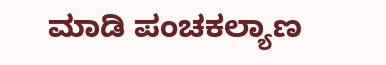ಮಾಡಿ ಪಂಚಕಲ್ಯಾಣ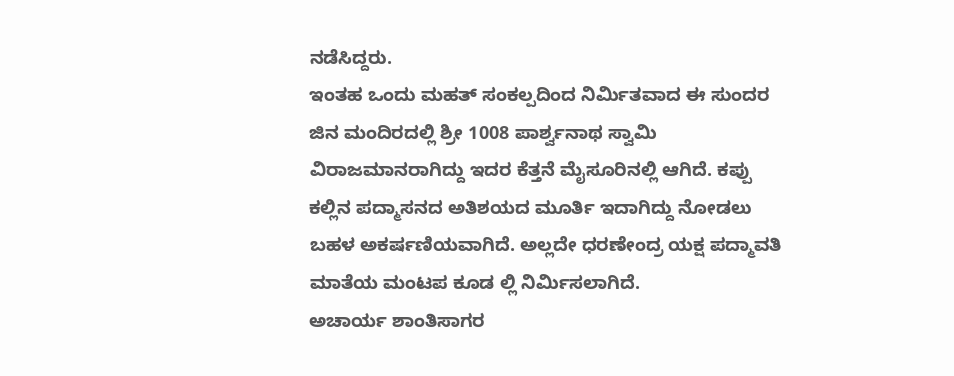ನಡೆಸಿದ್ದರು.
ಇಂತಹ ಒಂದು ಮಹತ್ ಸಂಕಲ್ಪದಿಂದ ನಿರ್ಮಿತವಾದ ಈ ಸುಂದರ ಜಿನ ಮಂದಿರದಲ್ಲಿ ಶ್ರೀ 1008 ಪಾರ್ಶ್ವನಾಥ ಸ್ವಾಮಿ ವಿರಾಜಮಾನರಾಗಿದ್ದು ಇದರ ಕೆತ್ತನೆ ಮೈಸೂರಿನಲ್ಲಿ ಆಗಿದೆ. ಕಪ್ಪು ಕಲ್ಲಿನ ಪದ್ಮಾಸನದ ಅತಿಶಯದ ಮೂರ್ತಿ ಇದಾಗಿದ್ದು ನೋಡಲು ಬಹಳ ಅಕರ್ಷಣಿಯವಾಗಿದೆ. ಅಲ್ಲದೇ ಧರಣೇಂದ್ರ ಯಕ್ಷ ಪದ್ಮಾವತಿ ಮಾತೆಯ ಮಂಟಪ ಕೂಡ ಲ್ಲಿ ನಿರ್ಮಿಸಲಾಗಿದೆ.
ಅಚಾರ್ಯ ಶಾಂತಿಸಾಗರ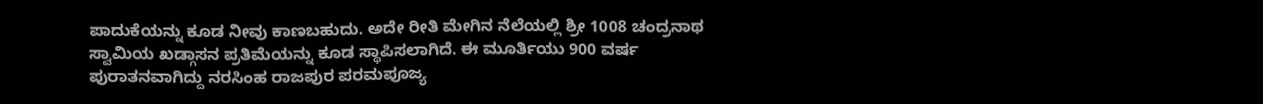ಪಾದುಕೆಯನ್ನು ಕೂಡ ನೀವು ಕಾಣಬಹುದು. ಅದೇ ರೀತಿ ಮೇಗಿನ ನೆಲೆಯಲ್ಲಿ ಶ್ರೀ 1008 ಚಂದ್ರನಾಥ ಸ್ವಾಮಿಯ ಖಡ್ಗಾಸನ ಪ್ರತಿಮೆಯನ್ನು ಕೂಡ ಸ್ಥಾಪಿಸಲಾಗಿದೆ. ಈ ಮೂರ್ತಿಯು 900 ವರ್ಷ ಪುರಾತನವಾಗಿದ್ದು ನರಸಿಂಹ ರಾಜಪುರ ಪರಮಪೂಜ್ಯ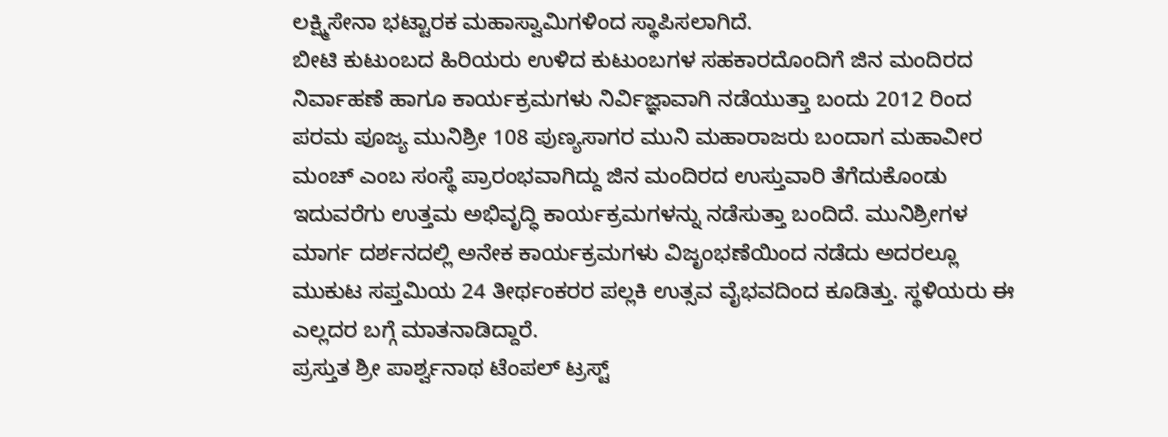ಲಕ್ಷ್ಮಿಸೇನಾ ಭಟ್ಟಾರಕ ಮಹಾಸ್ವಾಮಿಗಳಿಂದ ಸ್ಥಾಪಿಸಲಾಗಿದೆ.
ಬೀಟಿ ಕುಟುಂಬದ ಹಿರಿಯರು ಉಳಿದ ಕುಟುಂಬಗಳ ಸಹಕಾರದೊಂದಿಗೆ ಜಿನ ಮಂದಿರದ ನಿರ್ವಾಹಣೆ ಹಾಗೂ ಕಾರ್ಯಕ್ರಮಗಳು ನಿರ್ವಿಜ್ಞಾವಾಗಿ ನಡೆಯುತ್ತಾ ಬಂದು 2012 ರಿಂದ ಪರಮ ಪೂಜ್ಯ ಮುನಿಶ್ರೀ 108 ಪುಣ್ಯಸಾಗರ ಮುನಿ ಮಹಾರಾಜರು ಬಂದಾಗ ಮಹಾವೀರ ಮಂಚ್ ಎಂಬ ಸಂಸ್ಥೆ ಪ್ರಾರಂಭವಾಗಿದ್ದು ಜಿನ ಮಂದಿರದ ಉಸ್ತುವಾರಿ ತೆಗೆದುಕೊಂಡು ಇದುವರೆಗು ಉತ್ತಮ ಅಭಿವೃದ್ಧಿ ಕಾರ್ಯಕ್ರಮಗಳನ್ನು ನಡೆಸುತ್ತಾ ಬಂದಿದೆ. ಮುನಿಶ್ರೀಗಳ ಮಾರ್ಗ ದರ್ಶನದಲ್ಲಿ ಅನೇಕ ಕಾರ್ಯಕ್ರಮಗಳು ವಿಜೃಂಭಣೆಯಿಂದ ನಡೆದು ಅದರಲ್ಲೂ ಮುಕುಟ ಸಪ್ತಮಿಯ 24 ತೀರ್ಥಂಕರರ ಪಲ್ಲಕಿ ಉತ್ಸವ ವೈಭವದಿಂದ ಕೂಡಿತ್ತು. ಸ್ಥಳಿಯರು ಈ ಎಲ್ಲದರ ಬಗ್ಗೆ ಮಾತನಾಡಿದ್ದಾರೆ.
ಪ್ರಸ್ತುತ ಶ್ರೀ ಪಾರ್ಶ್ವನಾಥ ಟೆಂಪಲ್ ಟ್ರಸ್ಟ್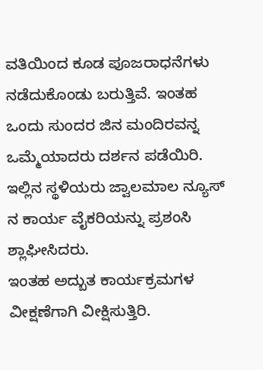ವತಿಯಿಂದ ಕೂಡ ಪೂಜರಾಧನೆಗಳು ನಡೆದುಕೊಂಡು ಬರುತ್ತಿವೆ. ಇಂತಹ ಒಂದು ಸುಂದರ ಜಿನ ಮಂದಿರವನ್ನ ಒಮ್ಮೆಯಾದರು ದರ್ಶನ ಪಡೆಯಿರಿ.
ಇಲ್ಲಿನ ಸ್ಥಳಿಯರು ಜ್ವಾಲಮಾಲ ನ್ಯೂಸ್ ನ ಕಾರ್ಯ ವೈಕರಿಯನ್ನು ಪ್ರಶಂಸಿ ಶ್ಲಾಘೀಸಿದರು.
ಇಂತಹ ಅದ್ಬುತ ಕಾರ್ಯಕ್ರಮಗಳ ವೀಕ್ಷಣೆಗಾಗಿ ವೀಕ್ಷಿಸುತ್ತಿರಿ.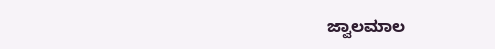ಜ್ವಾಲಮಾಲ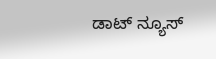ಡಾಟ್ ನ್ಯೂಸ್